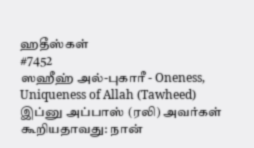ஹதீஸ்கள்
#7452
ஸஹீஹ் அல்-புகாரீ - Oneness, Uniqueness of Allah (Tawheed)
இப்னு அப்பாஸ் (ரலி) அவர்கள் கூறியதாவது: நான்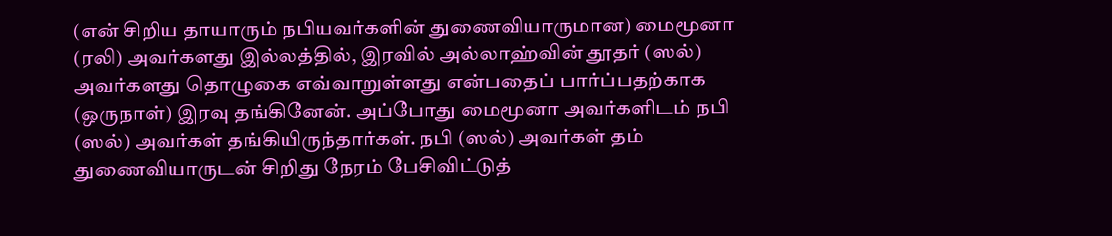(என் சிறிய தாயாரும் நபியவர்களின் துணைவியாருமான) மைமூனா (ரலி) அவர்களது இல்லத்தில், இரவில் அல்லாஹ்வின் தூதர் (ஸல்) அவர்களது தொழுகை எவ்வாறுள்ளது என்பதைப் பார்ப்பதற்காக (ஒருநாள்) இரவு தங்கினேன். அப்போது மைமூனா அவர்களிடம் நபி (ஸல்) அவர்கள் தங்கியிருந்தார்கள். நபி (ஸல்) அவர்கள் தம் துணைவியாருடன் சிறிது நேரம் பேசிவிட்டுத்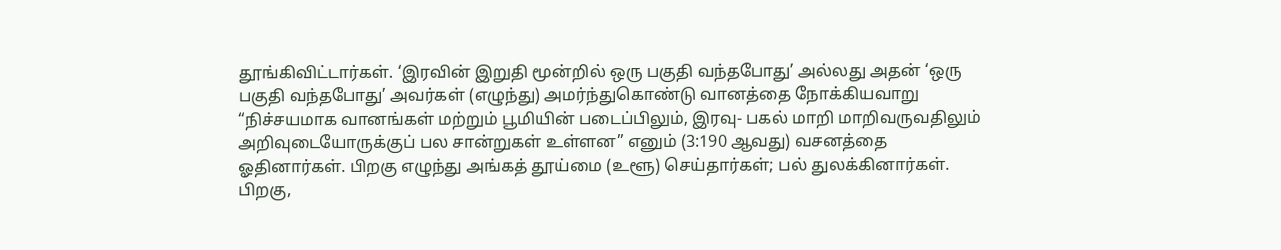தூங்கிவிட்டார்கள். ‘இரவின் இறுதி மூன்றில் ஒரு பகுதி வந்தபோது’ அல்லது அதன் ‘ஒரு பகுதி வந்தபோது’ அவர்கள் (எழுந்து) அமர்ந்துகொண்டு வானத்தை நோக்கியவாறு “நிச்சயமாக வானங்கள் மற்றும் பூமியின் படைப்பிலும், இரவு- பகல் மாறி மாறிவருவதிலும் அறிவுடையோருக்குப் பல சான்றுகள் உள்ளன” எனும் (3:190 ஆவது) வசனத்தை ஓதினார்கள். பிறகு எழுந்து அங்கத் தூய்மை (உளூ) செய்தார்கள்; பல் துலக்கினார்கள். பிறகு,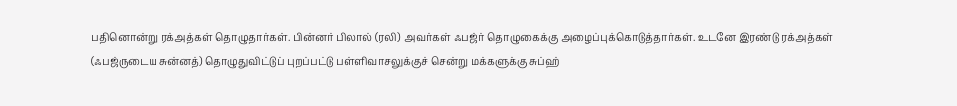பதினொன்று ரக்அத்கள் தொழுதார்கள். பின்னர் பிலால் (ரலி) அவர்கள் ஃபஜ்ர் தொழுகைக்கு அழைப்புக்கொடுத்தார்கள். உடனே இரண்டு ரக்அத்கள் (ஃபஜ்ருடைய சுன்னத்) தொழுதுவிட்டுப் புறப்பட்டு பள்ளிவாசலுக்குச் சென்று மக்களுக்கு சுப்ஹ்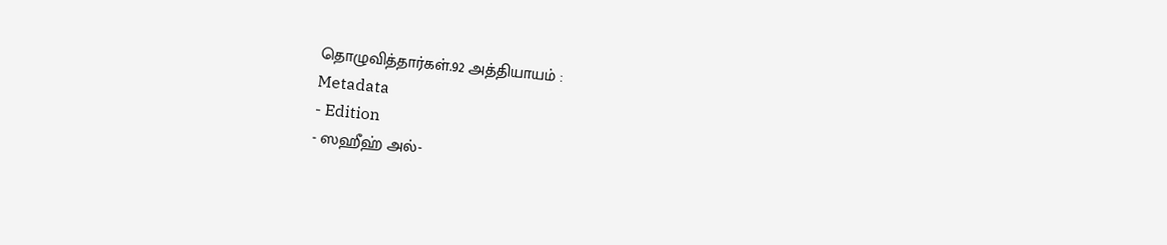தொழுவித்தார்கள்.92 அத்தியாயம் :
Metadata
- Edition
- ஸஹீஹ் அல்-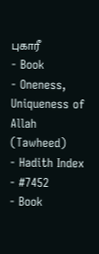புகாரீ
- Book
- Oneness, Uniqueness of Allah (Tawheed)
- Hadith Index
- #7452
- Book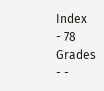Index
- 78
Grades
- -